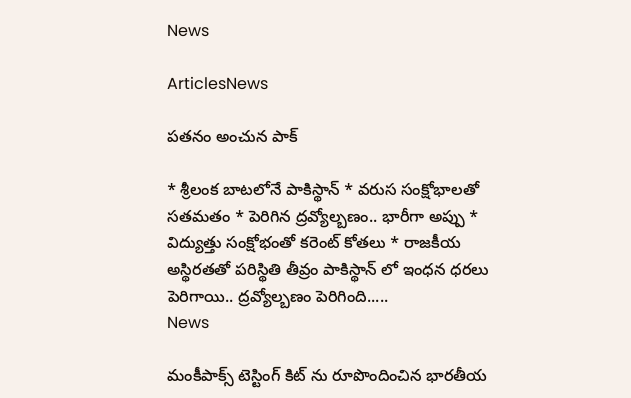News

ArticlesNews

పతనం అంచున పాక్‌

* శ్రీలంక బాటలోనే పాకిస్థాన్ * వరుస సంక్షోభాలతో సతమతం * పెరిగిన ద్రవ్యోల్బణం.. భారీగా అప్పు * విద్యుత్తు సంక్షోభంతో కరెంట్‌ కోతలు * రాజకీయ అస్థిరతతో పరిస్థితి తీవ్రం పాకిస్థాన్ లో ఇంధన ధరలు పెరిగాయి.. ద్రవ్యోల్బణం పెరిగింది.....
News

మంకీపాక్స్ టెస్టింగ్ కిట్ ను రూపొందించిన భారతీయ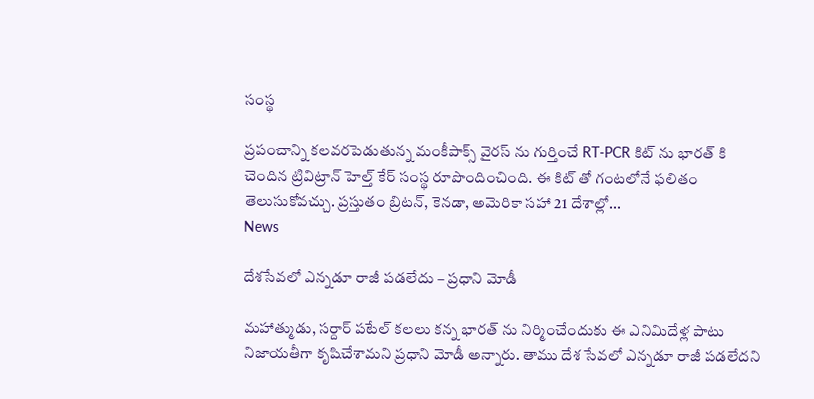సంస్థ

ప్రపంచాన్ని కలవరపెడుతున్న మంకీపాక్స్ వైరస్ ను గుర్తించే RT-PCR కిట్ ను భారత్ కి చెందిన ట్రివిట్రాన్ హెల్త్ కేర్ సంస్థ రూపొందించింది. ఈ కిట్ తో గంటలోనే ఫలితం తెలుసుకోవచ్చు. ప్రస్తుతం బ్రిటన్, కెనడా, అమెరికా సహా 21 దేశాల్లో...
News

దేశసేవలో ఎన్నడూ రాజీ పడలేదు – ప్రధాని మోడీ

మహాత్ముడు, సర్దార్ పటేల్ కలలు కన్న భారత్ ‌ను నిర్మించేందుకు ఈ ఎనిమిదేళ్ల పాటు నిజాయతీగా కృషిచేశామని ప్రధాని మోడీ అన్నారు. తాము దేశ సేవలో ఎన్నడూ రాజీ పడలేదని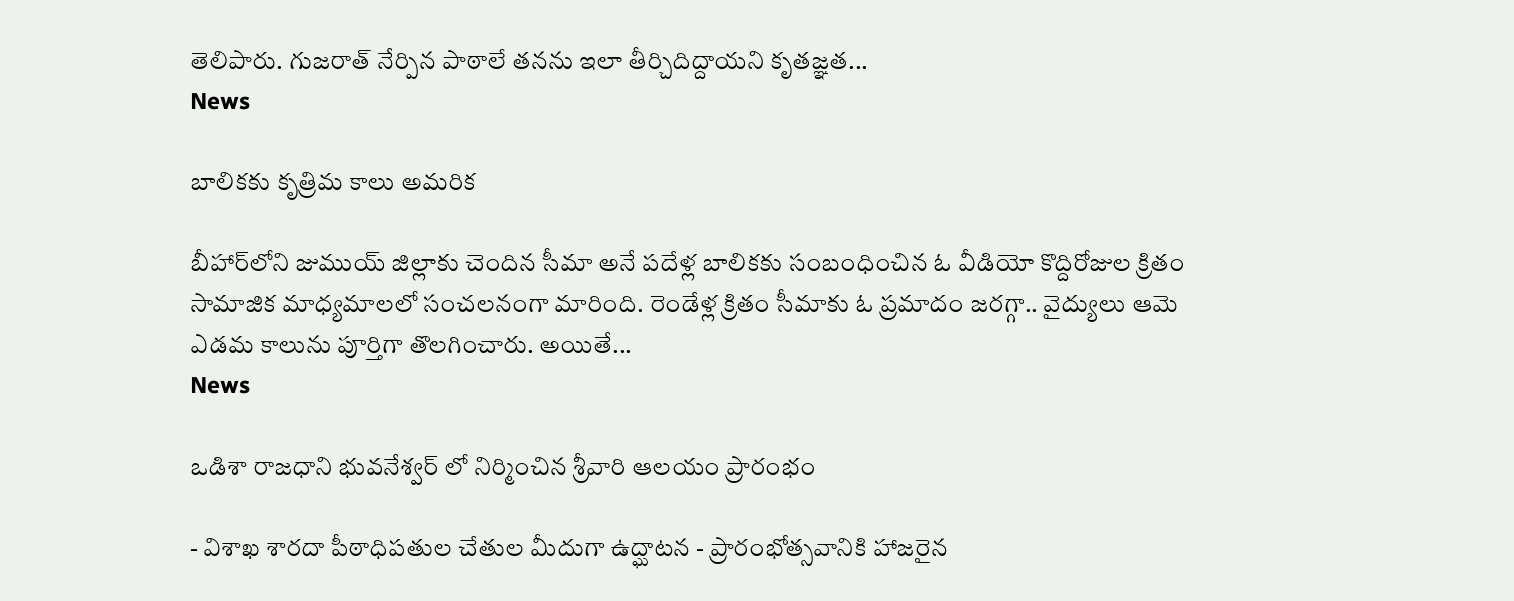తెలిపారు. గుజరాత్‌ నేర్పిన పాఠాలే తనను ఇలా తీర్చిదిద్దాయని కృతజ్ఞత...
News

బాలికకు కృత్రిమ కాలు అమరిక

బీహార్‌లోని జుముయ్‌ జిల్లాకు చెందిన సీమా అనే పదేళ్ల బాలికకు సంబంధించిన ఓ వీడియో కొద్దిరోజుల క్రితం సామాజిక మాధ్యమాలలో సంచలనంగా మారింది. రెండేళ్ల క్రితం సీమాకు ఓ ప్రమాదం జరగ్గా.. వైద్యులు ఆమె ఎడమ కాలును పూర్తిగా తొలగించారు. అయితే...
News

ఒడిశా రాజధాని భువనేశ్వర్ లో నిర్మించిన శ్రీవారి ఆలయం ప్రారంభం

- విశాఖ శారదా పీఠాధిపతుల చేతుల మీదుగా ఉద్ఘాటన - ప్రారంభోత్సవానికి హాజరైన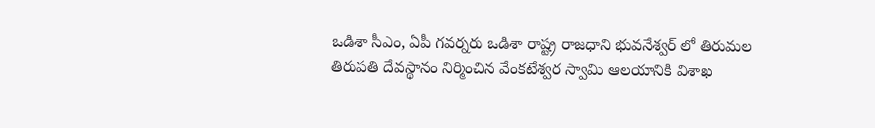ఒడిశా సీఎం, ఏపీ గవర్నరు ఒడిశా రాష్ట్ర రాజధాని భువనేశ్వర్ లో తిరుమల తిరుపతి దేవస్థానం నిర్మించిన వేంకటేశ్వర స్వామి ఆలయానికి విశాఖ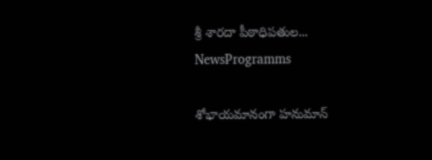శ్రీ శారదా పీఠాధిపతుల...
NewsProgramms

శోభాయమానంగా హనుమాన్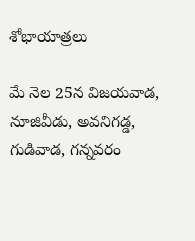శోభాయాత్రలు

మే నెల 25న విజయవాడ, నూజివీడు, అవనిగడ్డ, గుడివాడ, గన్నవరం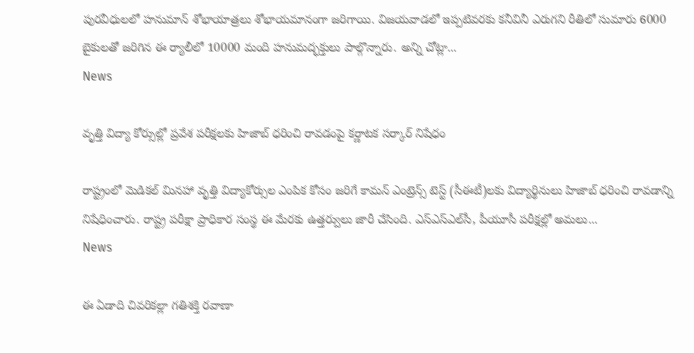పురవీధులలో హనుమాన్ శోభాయాత్రలు శోభాయమానంగా జరిగాయి. విజయవాడలో ఇప్పటివరకు కనీవినీ ఎరుగని రీతిలో సుమారు 6000 బైకులతో జరిగిన ఈ ర్యాలీలో 10000 మంది హనుమద్భక్తులు పాల్గొన్నారు. అన్ని చోట్లా...
News

వృత్తి విద్యా కోర్సుల్లో ప్రవేశ పరీక్షలకు హిజాబ్ ధరించి రావడంపై కర్ణాటక సర్కార్ నిషేధం

రాష్ట్రంలో మెడికల్‌ మినహా వృత్తి విద్యాకోర్సుల ఎంపిక కోసం జరిగే కామన్‌ ఎంట్రెన్స్‌ టెస్ట్‌ (సీఈటీ)లకు విద్యార్థినులు హిజాబ్ ధరించి రావడాన్ని నిషేధించారు. రాష్ట్ర పరీక్షా ప్రాధికార సంస్థ ఈ మేరకు ఉత్తర్వులు జారీ చేసింది. ఎస్‌ఎస్ఎల్‌సీ, పీయూసీ పరీక్షల్లో అమలు...
News

ఈ ఏడాది చివరికల్లా గతిశక్తి రవాణా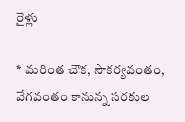రైళ్లు

* మరింత చౌక, సౌకర్యవంతం, వేగవంతం కానున్న సరకుల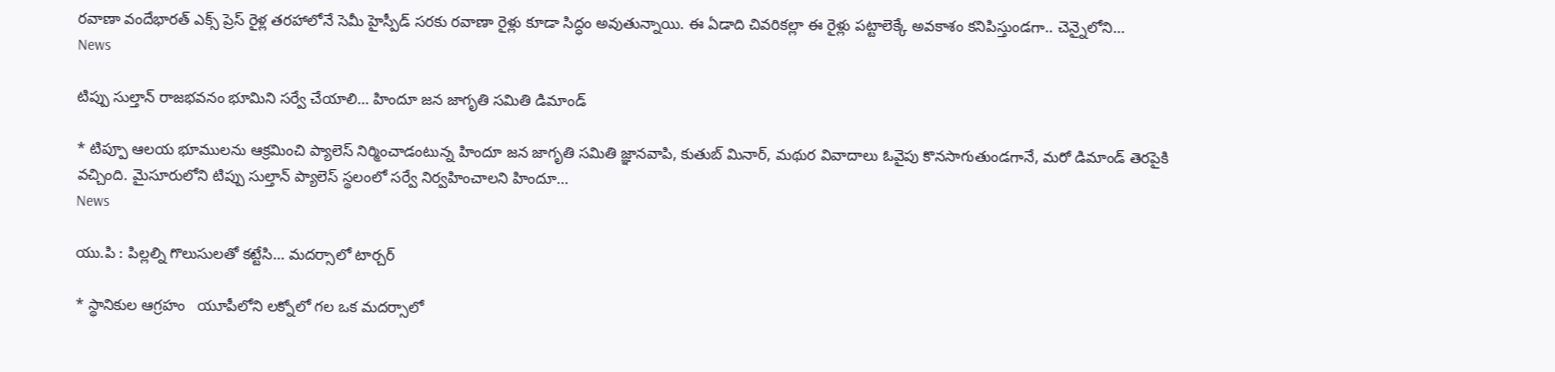రవాణా వందేభారత్ ఎక్స్ ప్రెస్ రైళ్ల తరహాలోనే సెమీ హైస్పీడ్ సరకు రవాణా రైళ్లు కూడా సిద్ధం అవుతున్నాయి. ఈ ఏడాది చివరికల్లా ఈ రైళ్లు పట్టాలెక్కే అవకాశం కనిపిస్తుండగా.. చెన్నైలోని...
News

టిప్పు సుల్తాన్ రాజభవనం భూమిని సర్వే చేయాలి… హిందూ జన జాగృతి సమితి డిమాండ్

* టిప్పూ ఆలయ భూములను ఆక్రమించి ప్యాలెస్ నిర్మించాడంటున్న హిందూ జన జాగృతి సమితి జ్ఞానవాపి, కుతుబ్ మినార్‌, మథుర వివాదాలు ఓవైపు కొనసాగుతుండగానే, మరో డిమాండ్ తెరపైకి వచ్చింది. మైసూరులోని టిప్పు సుల్తాన్ ప్యాలెస్ స్థలంలో సర్వే నిర్వహించాలని హిందూ...
News

యు.పి : పిల్లల్ని గొలుసులతో కట్టేసి… మదర్సాలో టార్చర్

* స్థానికుల ఆగ్రహం   యూపీలోని లక్నోలో గల ఒక మదర్సాలో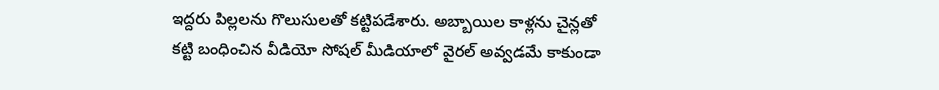ఇద్దరు పిల్లలను గొలుసులతో కట్టిపడేశారు. అబ్బాయిల కాళ్లను చైన్లతో కట్టి బంధించిన వీడియో సోషల్ మీడియాలో వైరల్ అవ్వడమే కాకుండా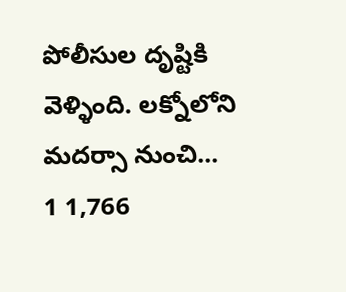పోలీసుల దృష్టికి వెళ్ళింది. లక్నోలోని మదర్సా నుంచి...
1 1,766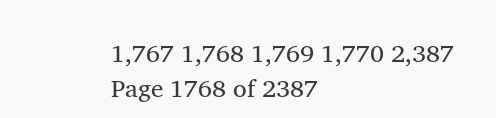1,767 1,768 1,769 1,770 2,387
Page 1768 of 2387